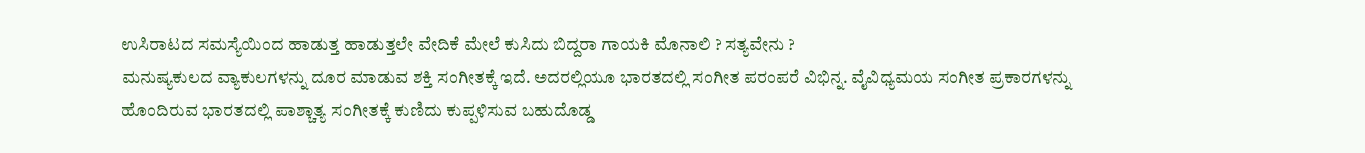ಉಸಿರಾಟದ ಸಮಸ್ಯೆಯಿಂದ ಹಾಡುತ್ತ ಹಾಡುತ್ತಲೇ ವೇದಿಕೆ ಮೇಲೆ ಕುಸಿದು ಬಿದ್ದರಾ ಗಾಯಕಿ ಮೊನಾಲಿ ? ಸತ್ಯವೇನು ?
ಮನುಷ್ಯಕುಲದ ವ್ಯಾಕುಲಗಳನ್ನು ದೂರ ಮಾಡುವ ಶಕ್ತಿ ಸಂಗೀತಕ್ಕೆ ಇದೆ. ಅದರಲ್ಲಿಯೂ ಭಾರತದಲ್ಲಿ ಸಂಗೀತ ಪರಂಪರೆ ವಿಭಿನ್ನ. ವೈವಿಧ್ಯಮಯ ಸಂಗೀತ ಪ್ರಕಾರಗಳನ್ನು ಹೊಂದಿರುವ ಭಾರತದಲ್ಲಿ ಪಾಶ್ಚಾತ್ಯ ಸಂಗೀತಕ್ಕೆ ಕುಣಿದು ಕುಪ್ಪಳಿಸುವ ಬಹುದೊಡ್ಡ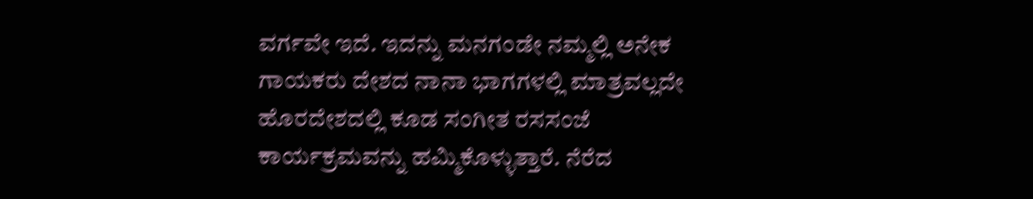ವರ್ಗವೇ ಇದೆ. ಇದನ್ನು ಮನಗಂಡೇ ನಮ್ಮಲ್ಲಿ ಅನೇಕ ಗಾಯಕರು ದೇಶದ ನಾನಾ ಭಾಗಗಳಲ್ಲಿ ಮಾತ್ರವಲ್ಲದೇ ಹೊರದೇಶದಲ್ಲಿ ಕೂಡ ಸಂಗೀತ ರಸಸಂಜೆ ಕಾರ್ಯಕ್ರಮವನ್ನು ಹಮ್ಮಿಕೊಳ್ಳುತ್ತಾರೆ. ನೆರೆದ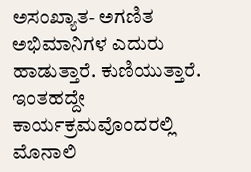ಅಸಂಖ್ಯಾತ- ಅಗಣಿತ ಅಭಿಮಾನಿಗಳ ಎದುರು ಹಾಡುತ್ತಾರೆ. ಕುಣಿಯುತ್ತಾರೆ. ಇಂತಹದ್ದೇ ಕಾರ್ಯಕ್ರಮವೊಂದರಲ್ಲಿ ಮೊನಾಲಿ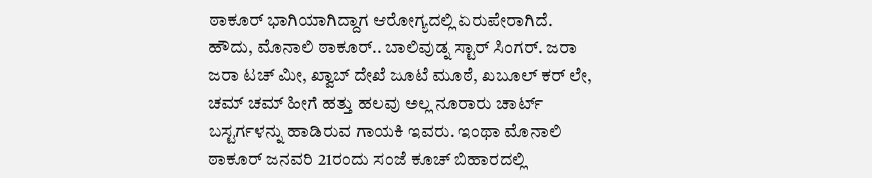ಠಾಕೂರ್ ಭಾಗಿಯಾಗಿದ್ದಾಗ ಆರೋಗ್ಯದಲ್ಲಿ ಏರುಪೇರಾಗಿದೆ.
ಹೌದು, ಮೊನಾಲಿ ಠಾಕೂರ್.. ಬಾಲಿವುಡ್ನ ಸ್ಟಾರ್ ಸಿಂಗರ್. ಜರಾ ಜರಾ ಟಚ್ ಮೀ, ಖ್ವಾಬ್ ದೇಖೆ ಜೂಟೆ ಮೂಠೆ, ಖಬೂಲ್ ಕರ್ ಲೇ, ಚಮ್ ಚಮ್ ಹೀಗೆ ಹತ್ತು ಹಲವು ಅಲ್ಲ ನೂರಾರು ಚಾರ್ಟ್ ಬಸ್ಟರ್ಗಳನ್ನು ಹಾಡಿರುವ ಗಾಯಕಿ ಇವರು. ಇಂಥಾ ಮೊನಾಲಿ ಠಾಕೂರ್ ಜನವರಿ 21ರಂದು ಸಂಜೆ ಕೂಚ್ ಬಿಹಾರದಲ್ಲಿ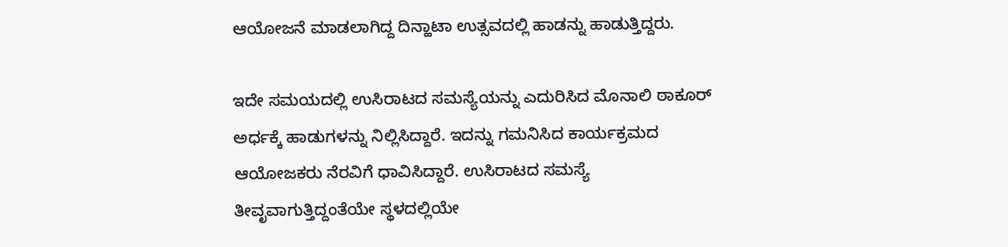ಆಯೋಜನೆ ಮಾಡಲಾಗಿದ್ದ ದಿನ್ಹಾಟಾ ಉತ್ಸವದಲ್ಲಿ ಹಾಡನ್ನು ಹಾಡುತ್ತಿದ್ದರು.

ಇದೇ ಸಮಯದಲ್ಲಿ ಉಸಿರಾಟದ ಸಮಸ್ಯೆಯನ್ನು ಎದುರಿಸಿದ ಮೊನಾಲಿ ಠಾಕೂರ್ ಅರ್ಧಕ್ಕೆ ಹಾಡುಗಳನ್ನು ನಿಲ್ಲಿಸಿದ್ದಾರೆ. ಇದನ್ನು ಗಮನಿಸಿದ ಕಾರ್ಯಕ್ರಮದ ಆಯೋಜಕರು ನೆರವಿಗೆ ಧಾವಿಸಿದ್ದಾರೆ. ಉಸಿರಾಟದ ಸಮಸ್ಯೆ ತೀವೃವಾಗುತ್ತಿದ್ದಂತೆಯೇ ಸ್ಥಳದಲ್ಲಿಯೇ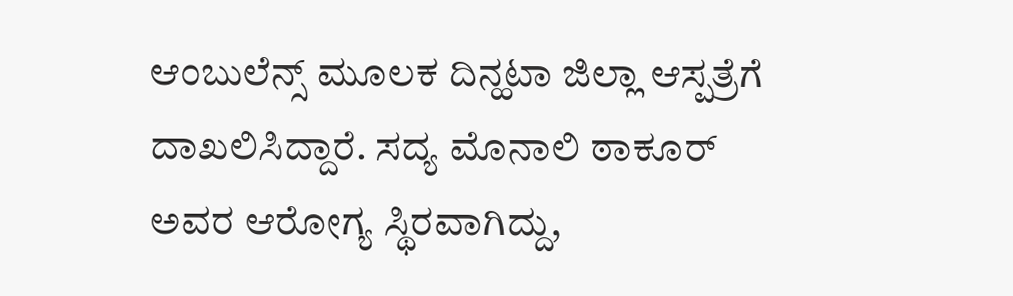ಆಂಬುಲೆನ್ಸ್ ಮೂಲಕ ದಿನ್ಹಟಾ ಜಿಲ್ಲಾ ಆಸ್ಪತ್ರೆಗೆ ದಾಖಲಿಸಿದ್ದಾರೆ. ಸದ್ಯ ಮೊನಾಲಿ ಠಾಕೂರ್ ಅವರ ಆರೋಗ್ಯ ಸ್ಥಿರವಾಗಿದ್ದು,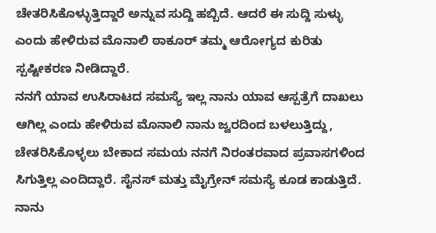ಚೇತರಿಸಿಕೊಳ್ಳುತ್ತಿದ್ದಾರೆ ಅನ್ನುವ ಸುದ್ದಿ ಹಬ್ಬಿದೆ. ಆದರೆ ಈ ಸುದ್ದಿ ಸುಳ್ಳು ಎಂದು ಹೇಳಿರುವ ಮೊನಾಲಿ ಠಾಕೂರ್ ತಮ್ಮ ಆರೋಗ್ಯದ ಕುರಿತು ಸ್ಪಷ್ಟೀಕರಣ ನೀಡಿದ್ದಾರೆ.
ನನಗೆ ಯಾವ ಉಸಿರಾಟದ ಸಮಸ್ಯೆ ಇಲ್ಲ ನಾನು ಯಾವ ಆಸ್ಪತ್ರೆಗೆ ದಾಖಲು ಆಗಿಲ್ಲ ಎಂದು ಹೇಳಿರುವ ಮೊನಾಲಿ ನಾನು ಜ್ವರದಿಂದ ಬಳಲುತ್ತಿದ್ದು, ಚೇತರಿಸಿಕೊಳ್ಳಲು ಬೇಕಾದ ಸಮಯ ನನಗೆ ನಿರಂತರವಾದ ಪ್ರವಾಸಗಳಿಂದ ಸಿಗುತ್ತಿಲ್ಲ ಎಂದಿದ್ದಾರೆ. ಸೈನಸ್ ಮತ್ತು ಮೈಗ್ರೇನ್ ಸಮಸ್ಯೆ ಕೂಡ ಕಾಡುತ್ತಿದೆ. ನಾನು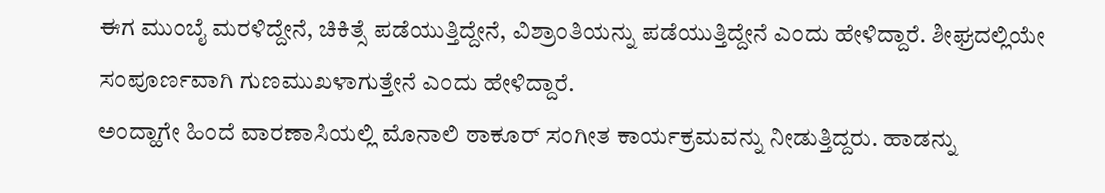ಈಗ ಮುಂಬೈ ಮರಳಿದ್ದೇನೆ, ಚಿಕಿತ್ಸೆ ಪಡೆಯುತ್ತಿದ್ದೇನೆ, ವಿಶ್ರಾಂತಿಯನ್ನು ಪಡೆಯುತ್ತಿದ್ದೇನೆ ಎಂದು ಹೇಳಿದ್ದಾರೆ. ಶೀಘ್ರದಲ್ಲಿಯೇ ಸಂಪೂರ್ಣವಾಗಿ ಗುಣಮುಖಳಾಗುತ್ತೇನೆ ಎಂದು ಹೇಳಿದ್ದಾರೆ.
ಅಂದ್ಹಾಗೇ ಹಿಂದೆ ವಾರಣಾಸಿಯಲ್ಲಿ ಮೊನಾಲಿ ಠಾಕೂರ್ ಸಂಗೀತ ಕಾರ್ಯಕ್ರಮವನ್ನು ನೀಡುತ್ತಿದ್ದರು. ಹಾಡನ್ನು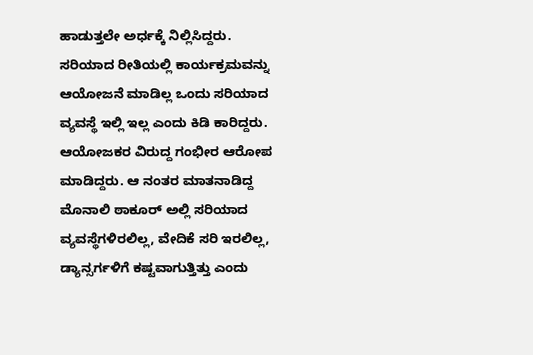ಹಾಡುತ್ತಲೇ ಅರ್ಧಕ್ಕೆ ನಿಲ್ಲಿಸಿದ್ದರು. ಸರಿಯಾದ ರೀತಿಯಲ್ಲಿ ಕಾರ್ಯಕ್ರಮವನ್ನು ಆಯೋಜನೆ ಮಾಡಿಲ್ಲ ಒಂದು ಸರಿಯಾದ ವ್ಯವಸ್ಥೆ ಇಲ್ಲಿ ಇಲ್ಲ ಎಂದು ಕಿಡಿ ಕಾರಿದ್ದರು. ಆಯೋಜಕರ ವಿರುದ್ದ ಗಂಭೀರ ಆರೋಪ ಮಾಡಿದ್ದರು. ಆ ನಂತರ ಮಾತನಾಡಿದ್ದ ಮೊನಾಲಿ ಠಾಕೂರ್ ಅಲ್ಲಿ ಸರಿಯಾದ ವ್ಯವಸ್ಥೆಗಳಿರಲಿಲ್ಲ, ವೇದಿಕೆ ಸರಿ ಇರಲಿಲ್ಲ, ಡ್ಯಾನ್ಸರ್ಗಳಿಗೆ ಕಷ್ಟವಾಗುತ್ತಿತ್ತು ಎಂದು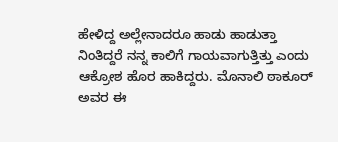ಹೇಳಿದ್ದ ಅಲ್ಲೇನಾದರೂ ಹಾಡು ಹಾಡುತ್ತಾ ನಿಂತಿದ್ದರೆ ನನ್ನ ಕಾಲಿಗೆ ಗಾಯವಾಗುತ್ತಿತ್ತು ಎಂದು ಆಕ್ರೋಶ ಹೊರ ಹಾಕಿದ್ದರು. ಮೊನಾಲಿ ಠಾಕೂರ್ ಅವರ ಈ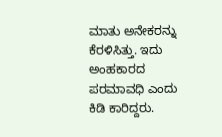ಮಾತು ಅನೇಕರನ್ನು ಕೆರಳಿಸಿತ್ತು. ಇದು ಅಂಹಕಾರದ ಪರಮಾವಧಿ ಎಂದು ಕಿಡಿ ಕಾರಿದ್ದರು.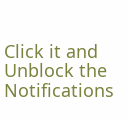Click it and Unblock the Notifications